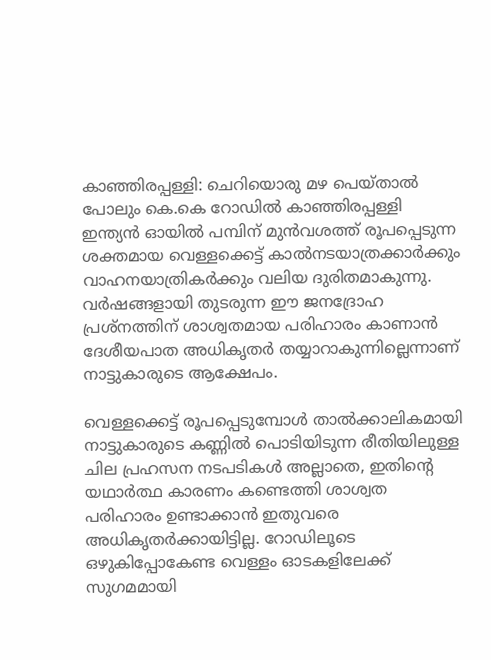കാഞ്ഞിരപ്പള്ളി: ചെറിയൊരു മഴ പെയ്താൽ പോലും കെ.കെ റോഡിൽ കാഞ്ഞിരപ്പള്ളി ഇന്ത്യൻ ഓയിൽ പമ്പിന് മുൻവശത്ത് രൂപപ്പെടുന്ന ശക്തമായ വെള്ളക്കെട്ട് കാൽനടയാത്രക്കാർക്കും വാഹനയാത്രികർക്കും വലിയ ദുരിതമാകുന്നു. വർഷങ്ങളായി തുടരുന്ന ഈ ജനദ്രോഹ പ്രശ്നത്തിന് ശാശ്വതമായ പരിഹാരം കാണാൻ ദേശീയപാത അധികൃതർ തയ്യാറാകുന്നില്ലെന്നാണ് നാട്ടുകാരുടെ ആക്ഷേപം.

വെള്ളക്കെട്ട് രൂപപ്പെടുമ്പോൾ താൽക്കാലികമായി നാട്ടുകാരുടെ കണ്ണിൽ പൊടിയിടുന്ന രീതിയിലുള്ള ചില പ്രഹസന നടപടികൾ അല്ലാതെ, ഇതിന്റെ യഥാർത്ഥ കാരണം കണ്ടെത്തി ശാശ്വത പരിഹാരം ഉണ്ടാക്കാൻ ഇതുവരെ അധികൃതർക്കായിട്ടില്ല. റോഡിലൂടെ ഒഴുകിപ്പോകേണ്ട വെള്ളം ഓടകളിലേക്ക് സുഗമമായി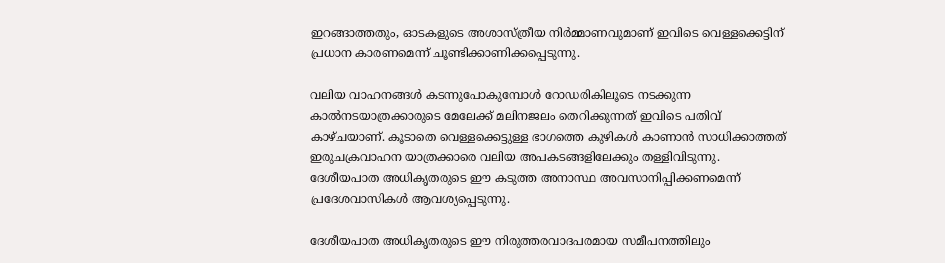ഇറങ്ങാത്തതും, ഓടകളുടെ അശാസ്ത്രീയ നിർമ്മാണവുമാണ് ഇവിടെ വെള്ളക്കെട്ടിന് പ്രധാന കാരണമെന്ന് ചൂണ്ടിക്കാണിക്കപ്പെടുന്നു.

വലിയ വാഹനങ്ങൾ കടന്നുപോകുമ്പോൾ റോഡരികിലൂടെ നടക്കുന്ന കാൽനടയാത്രക്കാരുടെ മേലേക്ക് മലിനജലം തെറിക്കുന്നത് ഇവിടെ പതിവ് കാഴ്ചയാണ്. കൂടാതെ വെള്ളക്കെട്ടുള്ള ഭാഗത്തെ കുഴികൾ കാണാൻ സാധിക്കാത്തത് ഇരുചക്രവാഹന യാത്രക്കാരെ വലിയ അപകടങ്ങളിലേക്കും തള്ളിവിടുന്നു. ദേശീയപാത അധികൃതരുടെ ഈ കടുത്ത അനാസ്ഥ അവസാനിപ്പിക്കണമെന്ന് പ്രദേശവാസികൾ ആവശ്യപ്പെടുന്നു.

ദേശീയപാത അധികൃതരുടെ ഈ നിരുത്തരവാദപരമായ സമീപനത്തിലും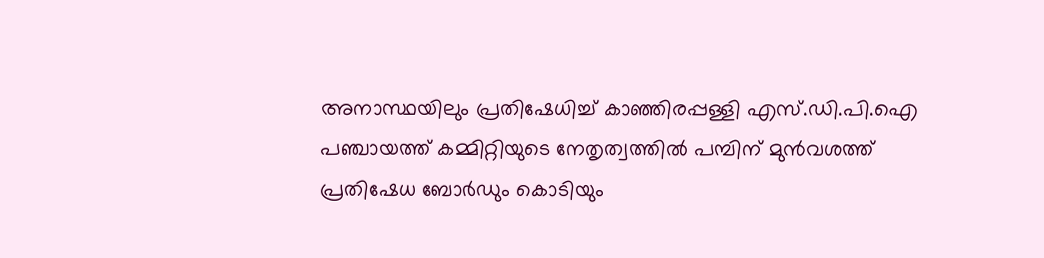അനാസ്ഥയിലും പ്രതിഷേധിച്ച് കാഞ്ഞിരപ്പള്ളി എസ്.ഡി.പി.ഐ പഞ്ചായത്ത് കമ്മിറ്റിയുടെ നേതൃത്വത്തിൽ പമ്പിന് മുൻവശത്ത് പ്രതിഷേധ ബോർഡും കൊടിയും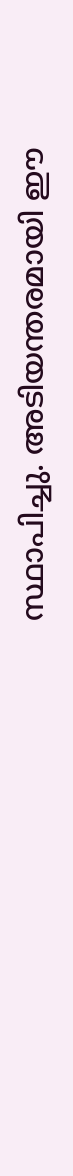സ്ഥാപിച്ചു. അടിയന്തരമായി ഈ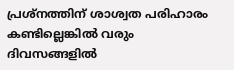പ്രശ്നത്തിന് ശാശ്വത പരിഹാരം കണ്ടില്ലെങ്കിൽ വരും ദിവസങ്ങളിൽ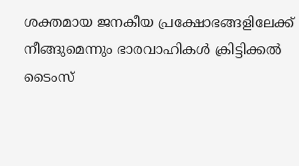ശക്തമായ ജനകീയ പ്രക്ഷോഭങ്ങളിലേക്ക് നീങ്ങുമെന്നും ഭാരവാഹികൾ ക്രിട്ടിക്കൽ ടൈംസ്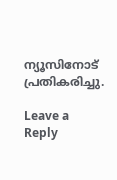ന്യൂസിനോട് പ്രതികരിച്ചു.

Leave a Reply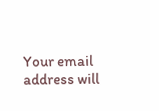Your email address will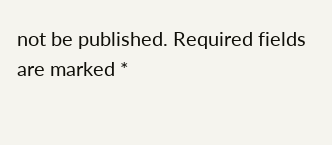not be published. Required fields are marked *